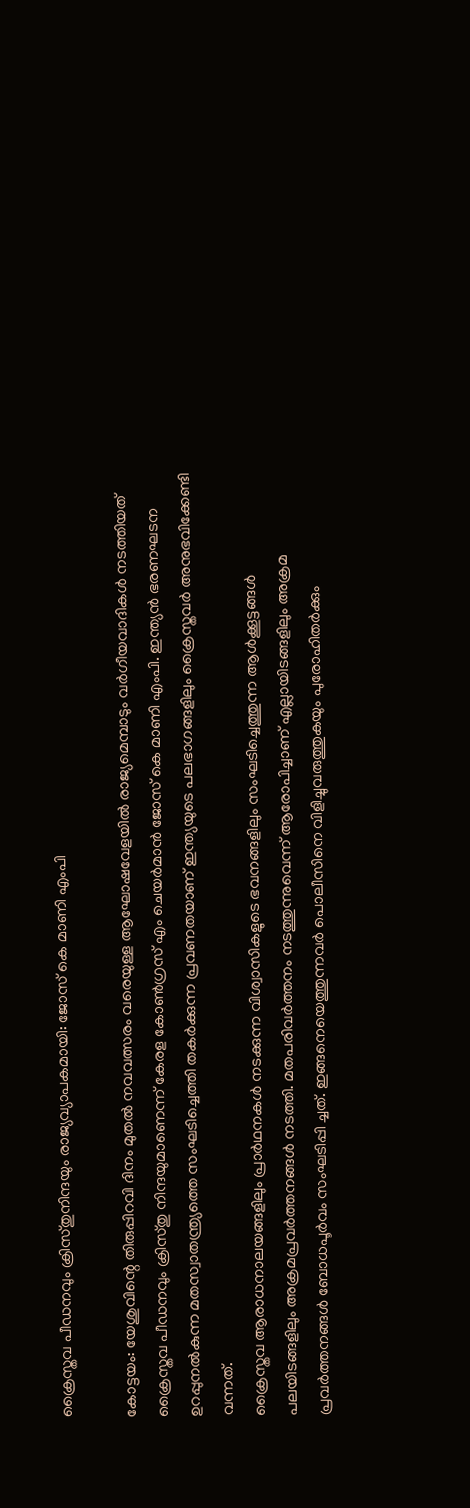ക്രൈസ്തവ പീഡനവും ക്രിസ്തുനിന്ദയും രാജ്യവ്യാപകമായി: ജോസ് കെ മാണി എംപി

കോട്ടയം: യേശുവിന്റെ തിരുപ്പിറവി ദിനം മുതൽ നവവത്സരം വരെയുള്ള ആഘോഷവേളയിൽ രാജ്യമെമ്പാടും വർഗീയവാദികൾ നടത്തിയത് ക്രൈസ്തവ പീഡനവും ക്രിസ്തു നിന്ദയുമാണെന്ന് കേരള കോൺഗ്രസ് എം ചെയർമാൻ ജോസ് കെ മാണി എംപി. ഇന്ത്യൻ ഭരണഘടന ഉറപ്പുനൽകുന്ന മതസ്വാതന്ത്ര്യത്തെ സംഘടിച്ചെത്തി തകർക്കുന്ന പ്രവണതയാണ് ഇന്ത്യയുടെ പലഭാഗങ്ങളിലും ക്രൈസ്തവർ അനുഭവിക്കേണ്ടി വന്നത്.
ക്രൈസ്തവ ആരാധനാലയങ്ങളിലും പ്രാർഥനകൾ നടക്കുന്ന വിശ്വാസികളുടെ ഭവനങ്ങളിലും സംഘടിച്ചെത്തുന്ന ആൾക്കൂട്ടങ്ങൾ പലയിടങ്ങളിലും അക്രമപ്രവർത്തനങ്ങൾ നടത്തി. മതപരിവർത്തനം നടത്തുന്നുവെന്ന് ആരോപിച്ചാണ് എല്ലായിടങ്ങളിലും അക്രമ പ്രവർത്തനങ്ങൾ ബോധപൂർവം സംഘടിപ്പി ച്ചത്. ഇങ്ങനെയെത്തുന്നവർ പൊലീസിനെ വിളിച്ചുവരുത്തുകയും പുരോഹിതർക്കും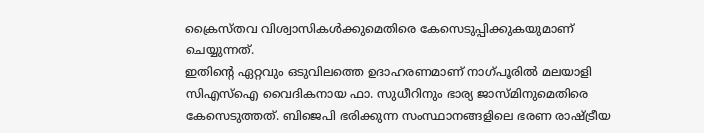ക്രൈസ്തവ വിശ്വാസികൾക്കുമെതിരെ കേസെടുപ്പിക്കുകയുമാണ് ചെയ്യുന്നത്.
ഇതിന്റെ ഏറ്റവും ഒടുവിലത്തെ ഉദാഹരണമാണ് നാഗ്പൂരിൽ മലയാളി സിഎസ്ഐ വൈദികനായ ഫാ. സുധീറിനും ഭാര്യ ജാസ്മിനുമെതിരെ കേസെടുത്തത്. ബിജെപി ഭരിക്കുന്ന സംസ്ഥാനങ്ങളിലെ ഭരണ രാഷ്ട്രീയ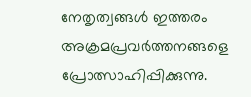നേതൃത്വങ്ങൾ ഇത്തരം അക്രമപ്രവർത്തനങ്ങളെ പ്രോത്സാഹിപ്പിക്കുന്നു.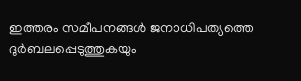ഇത്തരം സമീപനങ്ങൾ ജനാധിപത്യത്തെ ദുർബലപ്പെടുത്തുകയും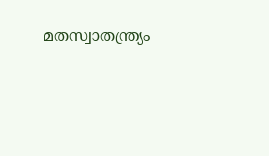മതസ്വാതന്ത്ര്യം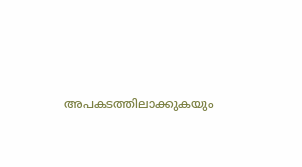അപകടത്തിലാക്കുകയും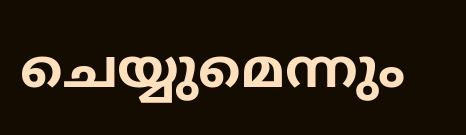ചെയ്യുമെന്നും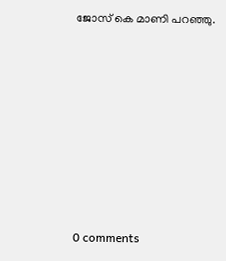ജോസ് കെ മാണി പറഞ്ഞു.










0 comments